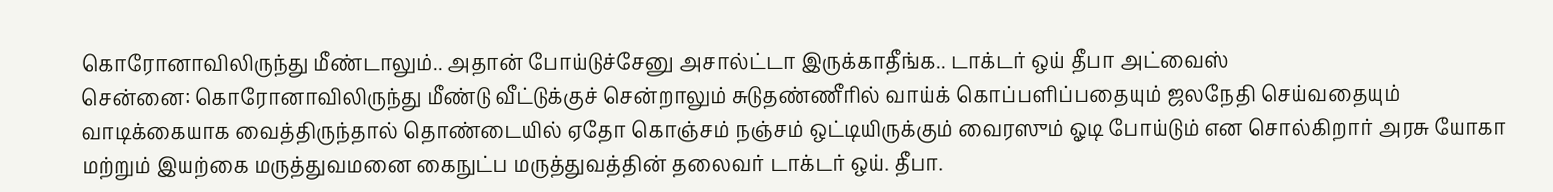கொரோனாவிலிருந்து மீண்டாலும்.. அதான் போய்டுச்சேனு அசால்ட்டா இருக்காதீங்க.. டாக்டர் ஒய் தீபா அட்வைஸ்
சென்னை: கொரோனாவிலிருந்து மீண்டு வீட்டுக்குச் சென்றாலும் சுடுதண்ணீரில் வாய்க் கொப்பளிப்பதையும் ஜலநேதி செய்வதையும் வாடிக்கையாக வைத்திருந்தால் தொண்டையில் ஏதோ கொஞ்சம் நஞ்சம் ஒட்டியிருக்கும் வைரஸும் ஓடி போய்டும் என சொல்கிறார் அரசு யோகா மற்றும் இயற்கை மருத்துவமனை கைநுட்ப மருத்துவத்தின் தலைவர் டாக்டர் ஒய். தீபா.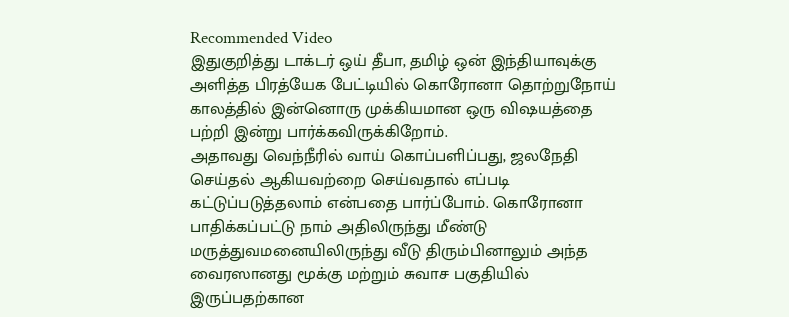Recommended Video
இதுகுறித்து டாக்டர் ஒய் தீபா, தமிழ் ஒன் இந்தியாவுக்கு அளித்த பிரத்யேக பேட்டியில் கொரோனா தொற்றுநோய் காலத்தில் இன்னொரு முக்கியமான ஒரு விஷயத்தை பற்றி இன்று பார்க்கவிருக்கிறோம்.
அதாவது வெந்நீரில் வாய் கொப்பளிப்பது, ஜலநேதி செய்தல் ஆகியவற்றை செய்வதால் எப்படி கட்டுப்படுத்தலாம் என்பதை பார்ப்போம். கொரோனா பாதிக்கப்பட்டு நாம் அதிலிருந்து மீண்டு மருத்துவமனையிலிருந்து வீடு திரும்பினாலும் அந்த வைரஸானது மூக்கு மற்றும் சுவாச பகுதியில் இருப்பதற்கான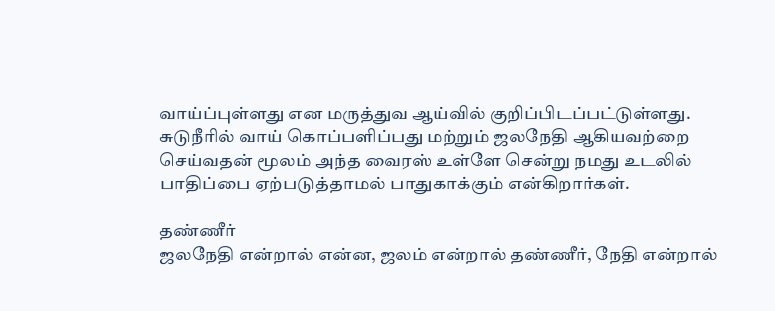வாய்ப்புள்ளது என மருத்துவ ஆய்வில் குறிப்பிடப்பட்டுள்ளது.
சுடுநீரில் வாய் கொப்பளிப்பது மற்றும் ஜலநேதி ஆகியவற்றை செய்வதன் மூலம் அந்த வைரஸ் உள்ளே சென்று நமது உடலில் பாதிப்பை ஏற்படுத்தாமல் பாதுகாக்கும் என்கிறார்கள்.

தண்ணீர்
ஜலநேதி என்றால் என்ன, ஜலம் என்றால் தண்ணீர், நேதி என்றால்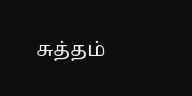சுத்தம்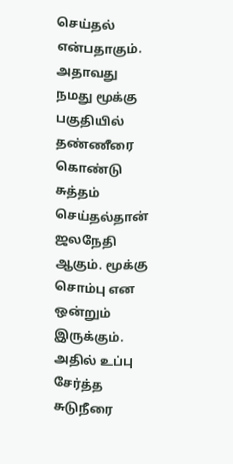செய்தல் என்பதாகும். அதாவது நமது மூக்கு பகுதியில் தண்ணீரை கொண்டு சுத்தம் செய்தல்தான் ஜலநேதி ஆகும். மூக்கு சொம்பு என ஒன்றும் இருக்கும். அதில் உப்பு சேர்த்த சுடுநீரை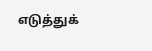எடுத்துக்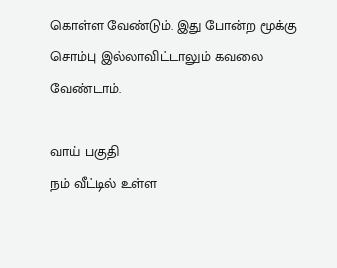கொள்ள வேண்டும். இது போன்ற மூக்கு சொம்பு இல்லாவிட்டாலும் கவலை வேண்டாம்.

வாய் பகுதி
நம் வீட்டில் உள்ள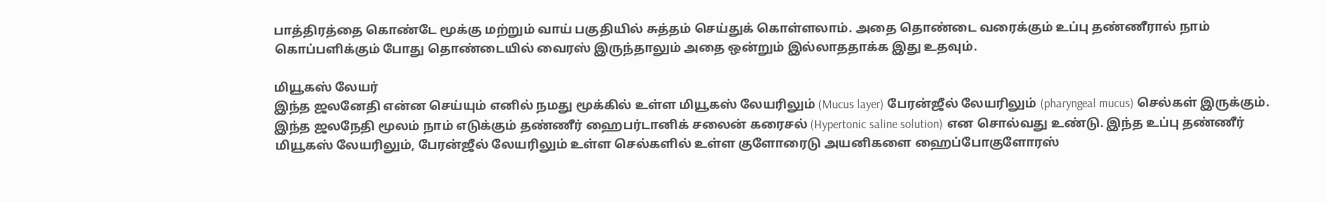பாத்திரத்தை கொண்டே மூக்கு மற்றும் வாய் பகுதியில் சுத்தம் செய்துக் கொள்ளலாம். அதை தொண்டை வரைக்கும் உப்பு தண்ணீரால் நாம் கொப்பளிக்கும் போது தொண்டையில் வைரஸ் இருந்தாலும் அதை ஒன்றும் இல்லாததாக்க இது உதவும்.

மியூகஸ் லேயர்
இந்த ஜலனேதி என்ன செய்யும் எனில் நமது மூக்கில் உள்ள மியூகஸ் லேயரிலும் (Mucus layer) பேரன்ஜீல் லேயரிலும் (pharyngeal mucus) செல்கள் இருக்கும். இந்த ஜலநேதி மூலம் நாம் எடுக்கும் தண்ணீர் ஹைபர்டானிக் சலைன் கரைசல் (Hypertonic saline solution) என சொல்வது உண்டு. இந்த உப்பு தண்ணீர் மியூகஸ் லேயரிலும், பேரன்ஜீல் லேயரிலும் உள்ள செல்களில் உள்ள குளோரைடு அயனிகளை ஹைப்போகுளோரஸ்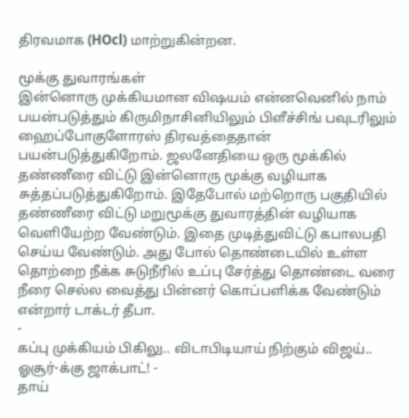திரவமாக (HOcl) மாற்றுகின்றன.

மூக்கு துவாரங்கள்
இன்னொரு முக்கியமான விஷயம் என்னவெனில் நாம் பயன்படுத்தும் கிருமிநாசினியிலும் பிளீச்சிங் பவுடரிலும் ஹைப்போகுளோரஸ் திரவத்தைதான் பயன்படுத்துகிறோம். ஜலனேதியை ஒரு மூக்கில் தண்ணீரை விட்டு இன்னொரு மூக்கு வழியாக சுத்தப்படுத்துகிறோம். இதேபோல் மற்றொரு பகுதியில் தண்ணீரை விட்டு மறுமூக்கு துவாரத்தின் வழியாக வெளியேற்ற வேண்டும். இதை முடித்துவிட்டு கபாலபதி செய்ய வேண்டும். அது போல் தொண்டையில் உள்ள தொற்றை நீக்க சுடுநீரில் உப்பு சேர்த்து தொண்டை வரை நீரை செல்ல வைத்து பின்னர் கொப்பளிக்க வேண்டும் என்றார் டாக்டர் தீபா.
-
கப்பு முக்கியம் பிகிலு.. விடாபிடியாய் நிற்கும் விஜய்.. ஓசூர்-க்கு ஜாக்பாட்! -
தாய்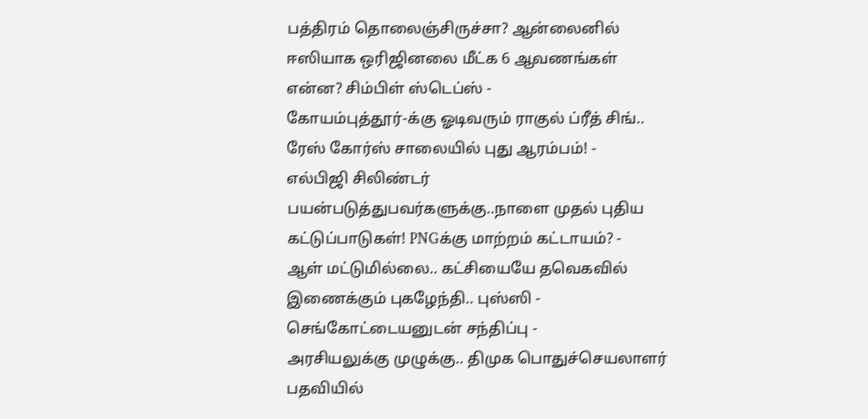பத்திரம் தொலைஞ்சிருச்சா? ஆன்லைனில் ஈஸியாக ஒரிஜினலை மீட்க 6 ஆவணங்கள் என்ன? சிம்பிள் ஸ்டெப்ஸ் -
கோயம்புத்தூர்-க்கு ஓடிவரும் ராகுல் ப்ரீத் சிங்.. ரேஸ் கோர்ஸ் சாலையில் புது ஆரம்பம்! -
எல்பிஜி சிலிண்டர் பயன்படுத்துபவர்களுக்கு..நாளை முதல் புதிய கட்டுப்பாடுகள்! PNGக்கு மாற்றம் கட்டாயம்? -
ஆள் மட்டுமில்லை.. கட்சியையே தவெகவில் இணைக்கும் புகழேந்தி.. புஸ்ஸி - செங்கோட்டையனுடன் சந்திப்பு -
அரசியலுக்கு முழுக்கு.. திமுக பொதுச்செயலாளர் பதவியில்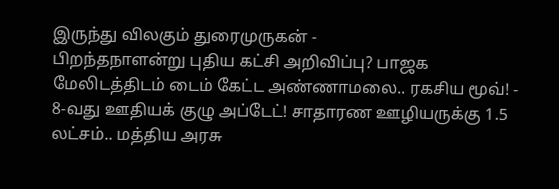இருந்து விலகும் துரைமுருகன் -
பிறந்தநாளன்று புதிய கட்சி அறிவிப்பு? பாஜக மேலிடத்திடம் டைம் கேட்ட அண்ணாமலை.. ரகசிய மூவ்! -
8-வது ஊதியக் குழு அப்டேட்! சாதாரண ஊழியருக்கு 1.5 லட்சம்.. மத்திய அரசு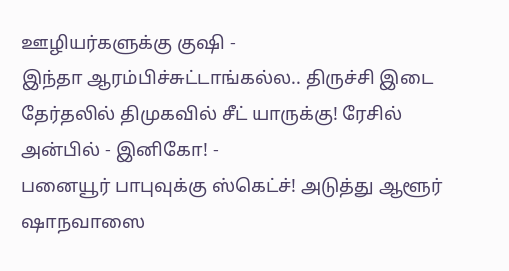ஊழியர்களுக்கு குஷி -
இந்தா ஆரம்பிச்சுட்டாங்கல்ல.. திருச்சி இடை தேர்தலில் திமுகவில் சீட் யாருக்கு! ரேசில் அன்பில் - இனிகோ! -
பனையூர் பாபுவுக்கு ஸ்கெட்ச்! அடுத்து ஆளூர் ஷாநவாஸை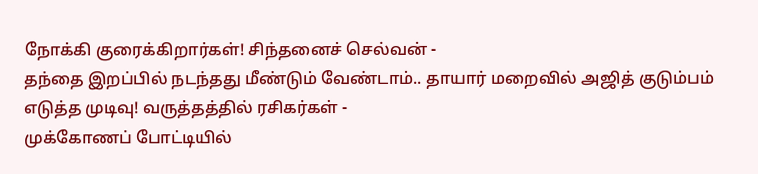நோக்கி குரைக்கிறார்கள்! சிந்தனைச் செல்வன் -
தந்தை இறப்பில் நடந்தது மீண்டும் வேண்டாம்.. தாயார் மறைவில் அஜித் குடும்பம் எடுத்த முடிவு! வருத்தத்தில் ரசிகர்கள் -
முக்கோணப் போட்டியில்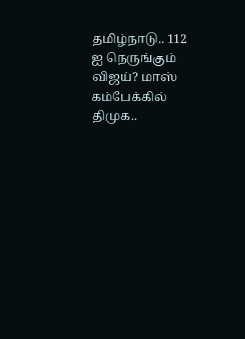தமிழ்நாடு.. 112 ஐ நெருங்கும் விஜய்? மாஸ் கம்பேக்கில் திமுக..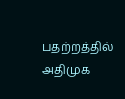பதற்றத்தில் அதிமுக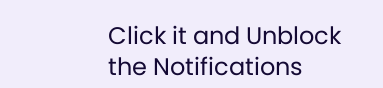Click it and Unblock the Notifications